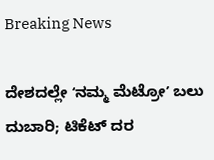Breaking News

ದೇಶದಲ್ಲೇ ʻನಮ್ಮ ಮೆಟ್ರೋʼ ಬಲು ದುಬಾರಿ; ಟಿಕೆಟ್ ದರ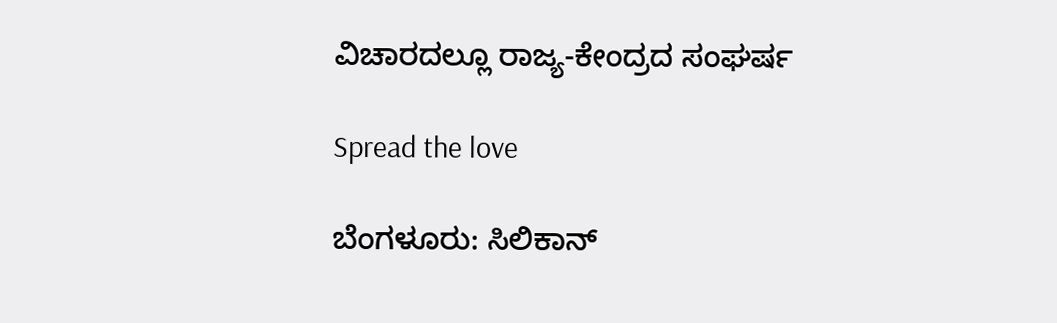ವಿಚಾರದಲ್ಲೂ ರಾಜ್ಯ-ಕೇಂದ್ರದ ಸಂಘರ್ಷ

Spread the love

ಬೆಂಗಳೂರು: ಸಿಲಿಕಾನ್‌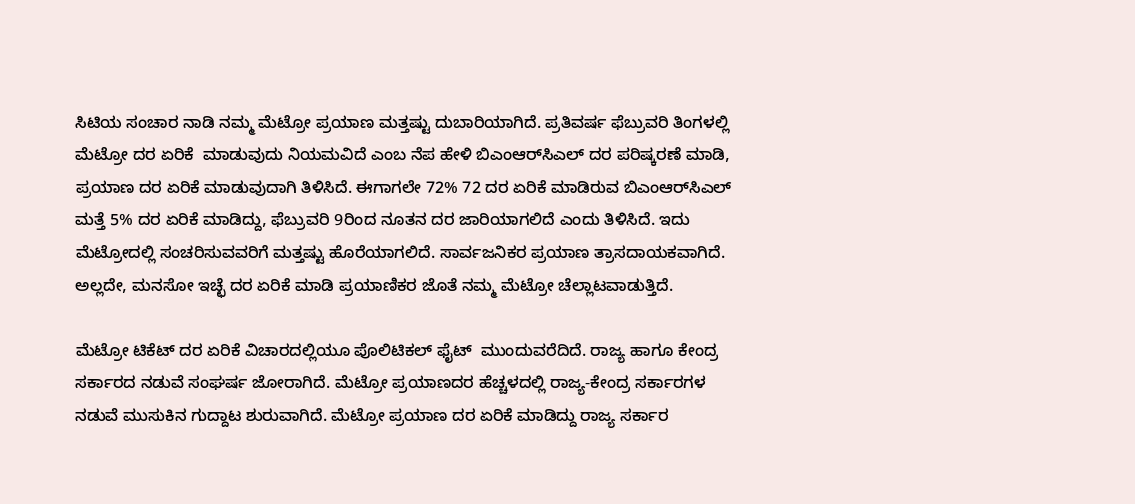ಸಿಟಿಯ ಸಂಚಾರ ನಾಡಿ ನಮ್ಮ ಮೆಟ್ರೋ ಪ್ರಯಾಣ ಮತ್ತಷ್ಟು ದುಬಾರಿಯಾಗಿದೆ. ಪ್ರತಿವರ್ಷ ಫೆಬ್ರುವರಿ ತಿಂಗಳಲ್ಲಿ ಮೆಟ್ರೋ ದರ ಏರಿಕೆ  ಮಾಡುವುದು ನಿಯಮವಿದೆ ಎಂಬ ನೆಪ ಹೇಳಿ ಬಿಎಂಆರ್‌ಸಿಎಲ್ ದರ ಪರಿಷ್ಕರಣೆ ಮಾಡಿ, ಪ್ರಯಾಣ ದರ ಏರಿಕೆ ಮಾಡುವುದಾಗಿ ತಿಳಿಸಿದೆ. ಈಗಾಗಲೇ 72% 72 ದರ ಏರಿಕೆ ಮಾಡಿರುವ ಬಿಎಂಆರ್‌ಸಿಎಲ್ ಮತ್ತೆ 5% ದರ ಏರಿಕೆ ಮಾಡಿದ್ದು, ಫೆಬ್ರುವರಿ 9ರಿಂದ ನೂತನ ದರ ಜಾರಿಯಾಗಲಿದೆ ಎಂದು ತಿಳಿಸಿದೆ. ಇದು ಮೆಟ್ರೋದಲ್ಲಿ ಸಂಚರಿಸುವವರಿಗೆ ಮತ್ತಷ್ಟು ಹೊರೆಯಾಗಲಿದೆ. ಸಾರ್ವಜನಿಕರ ಪ್ರಯಾಣ ತ್ರಾಸದಾಯಕವಾಗಿದೆ. ಅಲ್ಲದೇ, ಮನಸೋ ಇಚ್ಛೆ ದರ ಏರಿಕೆ ಮಾಡಿ ಪ್ರಯಾಣಿಕರ ಜೊತೆ ನಮ್ಮ ಮೆಟ್ರೋ ಚೆಲ್ಲಾಟವಾಡುತ್ತಿದೆ.

ಮೆಟ್ರೋ ಟಿಕೆಟ್ ದರ ಏರಿಕೆ ವಿಚಾರದಲ್ಲಿಯೂ ಪೊಲಿಟಿಕಲ್ ಫೈಟ್  ಮುಂದುವರೆದಿದೆ. ರಾಜ್ಯ ಹಾಗೂ ಕೇಂದ್ರ ಸರ್ಕಾರದ ನಡುವೆ ಸಂಘರ್ಷ ಜೋರಾಗಿದೆ. ಮೆಟ್ರೋ ಪ್ರಯಾಣದರ ಹೆಚ್ಚಳದಲ್ಲಿ ರಾಜ್ಯ-ಕೇಂದ್ರ ಸರ್ಕಾರಗಳ ನಡುವೆ ಮುಸುಕಿನ ಗುದ್ದಾಟ ಶುರುವಾಗಿದೆ. ಮೆಟ್ರೋ ಪ್ರಯಾಣ ದರ ಏರಿಕೆ ಮಾಡಿದ್ದು ರಾಜ್ಯ ಸರ್ಕಾರ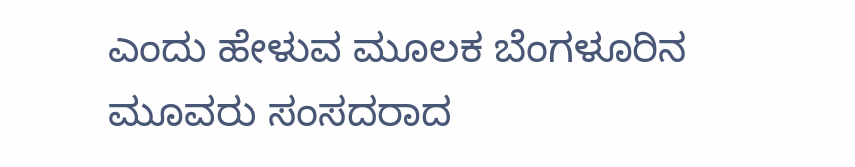ಎಂದು ಹೇಳುವ ಮೂಲಕ ಬೆಂಗಳೂರಿನ ಮೂವರು ಸಂಸದರಾದ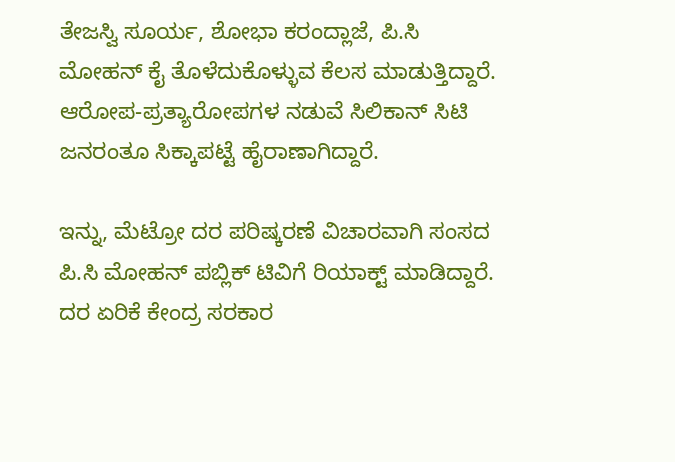ತೇಜಸ್ವಿ ಸೂರ್ಯ, ಶೋಭಾ ಕರಂದ್ಲಾಜೆ, ಪಿ.ಸಿ ಮೋಹನ್ ಕೈ ತೊಳೆದುಕೊಳ್ಳುವ ಕೆಲಸ ಮಾಡುತ್ತಿದ್ದಾರೆ. ಆರೋಪ-ಪ್ರತ್ಯಾರೋಪಗಳ ನಡುವೆ ಸಿಲಿಕಾನ್ ಸಿಟಿ ಜನರಂತೂ ಸಿಕ್ಕಾಪಟ್ಟೆ ಹೈರಾಣಾಗಿದ್ದಾರೆ.

ಇನ್ನು, ಮೆಟ್ರೋ ದರ ಪರಿಷ್ಕರಣೆ ವಿಚಾರವಾಗಿ ಸಂಸದ ಪಿ.ಸಿ ಮೋಹನ್ ಪಬ್ಲಿಕ್ ಟಿವಿಗೆ ರಿಯಾಕ್ಟ್ ಮಾಡಿದ್ದಾರೆ. ದರ ಏರಿಕೆ ಕೇಂದ್ರ ಸರಕಾರ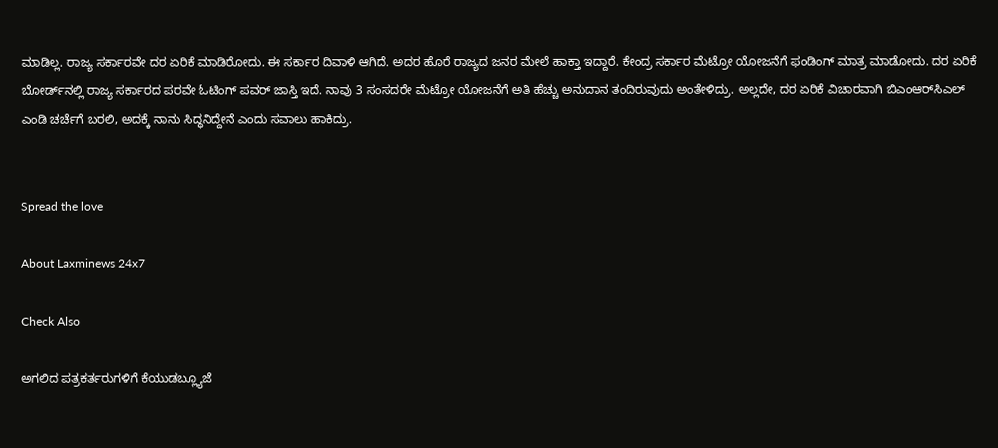ಮಾಡಿಲ್ಲ. ರಾಜ್ಯ ಸರ್ಕಾರವೇ ದರ ಏರಿಕೆ ಮಾಡಿರೋದು. ಈ ಸರ್ಕಾರ ದಿವಾಳಿ ಆಗಿದೆ. ಅದರ ಹೊರೆ ರಾಜ್ಯದ ಜನರ ಮೇಲೆ ಹಾಕ್ತಾ ಇದ್ದಾರೆ. ಕೇಂದ್ರ ಸರ್ಕಾರ ಮೆಟ್ರೋ ಯೋಜನೆಗೆ ಫಂಡಿಂಗ್ ಮಾತ್ರ ಮಾಡೋದು. ದರ ಏರಿಕೆ ಬೋರ್ಡ್‌ನಲ್ಲಿ ರಾಜ್ಯ ಸರ್ಕಾರದ ಪರವೇ ಓಟಿಂಗ್ ಪವರ್ ಜಾಸ್ತಿ ಇದೆ. ನಾವು 3 ಸಂಸದರೇ ಮೆಟ್ರೋ ಯೋಜನೆಗೆ ಅತಿ ಹೆಚ್ಚು ಅನುದಾನ ತಂದಿರುವುದು ಅಂತೇಳಿದ್ರು. ಅಲ್ಲದೇ, ದರ ಏರಿಕೆ ವಿಚಾರವಾಗಿ ಬಿಎಂಆರ್‌ಸಿಎಲ್ ಎಂಡಿ ಚರ್ಚೆಗೆ ಬರಲಿ, ಅದಕ್ಕೆ ನಾನು ಸಿದ್ಧನಿದ್ದೇನೆ ಎಂದು ಸವಾಲು ಹಾಕಿದ್ರು.


Spread the love

About Laxminews 24x7

Check Also

ಅಗಲಿದ ಪತ್ರಕರ್ತರುಗಳಿಗೆ ಕೆಯುಡಬ್ಲ್ಯೂಜೆ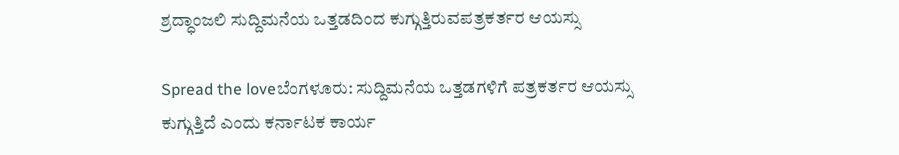ಶ್ರದ್ಧಾಂಜಲಿ ಸುದ್ದಿಮನೆಯ ಒತ್ತಡದಿಂದ ಕುಗ್ಗುತ್ತಿರುವಪತ್ರಕರ್ತರ ಆಯಸ್ಸು

Spread the loveಬೆಂಗಳೂರು: ಸುದ್ದಿಮನೆಯ ಒತ್ತಡಗಳಿಗೆ ಪತ್ರಕರ್ತರ ಆಯಸ್ಸು ಕುಗ್ಗುತ್ತಿದೆ ಎಂದು ಕರ್ನಾಟಕ ಕಾರ್ಯ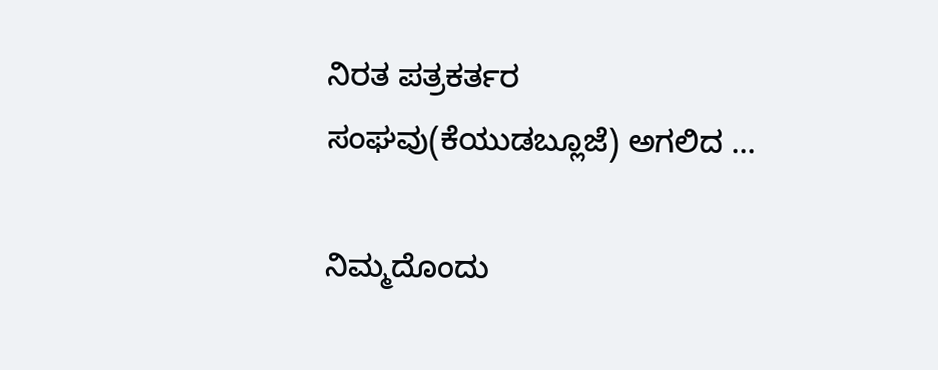ನಿರತ ಪತ್ರಕರ್ತರ ಸಂಘವು(ಕೆಯುಡಬ್ಲೂಜೆ) ಅಗಲಿದ …

ನಿಮ್ಮದೊಂದು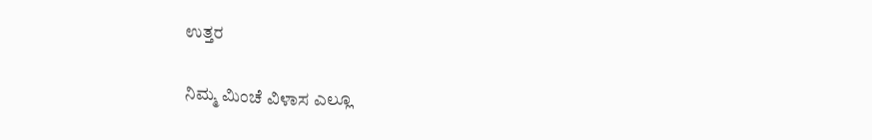ಉತ್ತರ

ನಿಮ್ಮ ಮಿಂಚೆ ವಿಳಾಸ ಎಲ್ಲೂ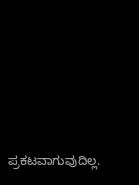ಪ್ರಕಟವಾಗುವುದಿಲ್ಲ.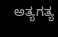ಅತ್ಯಗತ್ಯ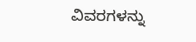ವಿವರಗಳನ್ನು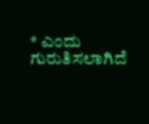* ಎಂದು ಗುರುತಿಸಲಾಗಿದೆ